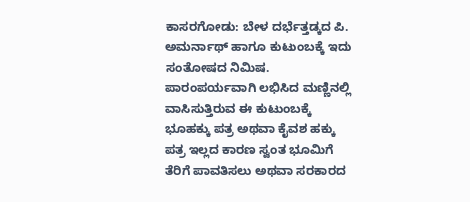ಕಾಸರಗೋಡು: ಬೇಳ ದರ್ಭೆತ್ತಡ್ಕದ ಪಿ. ಅಮರ್ನಾಥ್ ಹಾಗೂ ಕುಟುಂಬಕ್ಕೆ ಇದು ಸಂತೋಷದ ನಿಮಿಷ. ಪಾರಂಪರ್ಯವಾಗಿ ಲಭಿಸಿದ ಮಣ್ಣಿನಲ್ಲಿ ವಾಸಿಸುತ್ತಿರುವ ಈ ಕುಟುಂಬಕ್ಕೆ ಭೂಹಕ್ಕು ಪತ್ರ ಅಥವಾ ಕೈವಶ ಹಕ್ಕು ಪತ್ರ ಇಲ್ಲದ ಕಾರಣ ಸ್ವಂತ ಭೂಮಿಗೆ ತೆರಿಗೆ ಪಾವತಿಸಲು ಅಥವಾ ಸರಕಾರದ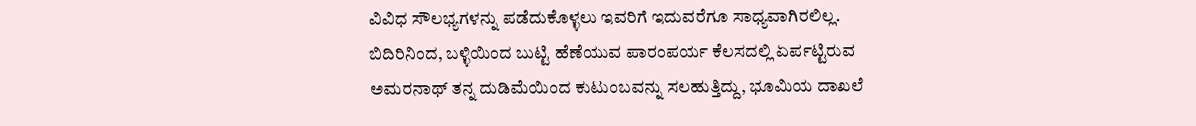ವಿವಿಧ ಸೌಲಭ್ಯಗಳನ್ನು ಪಡೆದುಕೊಳ್ಳಲು ಇವರಿಗೆ ಇದುವರೆಗೂ ಸಾಧ್ಯವಾಗಿರಲಿಲ್ಲ. ಬಿದಿರಿನಿಂದ, ಬಳ್ಳಿಯಿಂದ ಬುಟ್ಟಿ ಹೆಣೆಯುವ ಪಾರಂಪರ್ಯ ಕೆಲಸದಲ್ಲಿ ಏರ್ಪಟ್ಟಿರುವ ಅಮರನಾಥ್ ತನ್ನ ದುಡಿಮೆಯಿಂದ ಕುಟುಂಬವನ್ನು ಸಲಹುತ್ತಿದ್ದು, ಭೂಮಿಯ ದಾಖಲೆ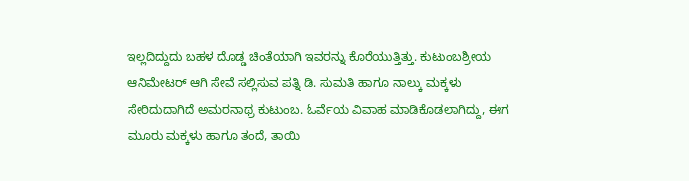ಇಲ್ಲದಿದ್ದುದು ಬಹಳ ದೊಡ್ಡ ಚಿಂತೆಯಾಗಿ ಇವರನ್ನು ಕೊರೆಯುತ್ತಿತ್ತು. ಕುಟುಂಬಶ್ರೀಯ ಆನಿಮೇಟರ್ ಆಗಿ ಸೇವೆ ಸಲ್ಲಿಸುವ ಪತ್ನಿ ಡಿ. ಸುಮತಿ ಹಾಗೂ ನಾಲ್ಕು ಮಕ್ಕಳು ಸೇರಿದುದಾಗಿದೆ ಅಮರನಾಥ್ರ ಕುಟುಂಬ. ಓರ್ವೆಯ ವಿವಾಹ ಮಾಡಿಕೊಡಲಾಗಿದ್ದು, ಈಗ ಮೂರು ಮಕ್ಕಳು ಹಾಗೂ ತಂದೆ, ತಾಯಿ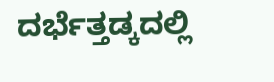ದರ್ಭೆತ್ತಡ್ಕದಲ್ಲಿ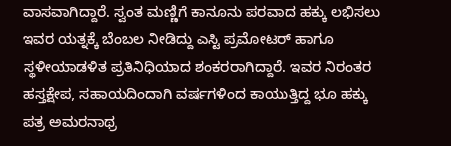ವಾಸವಾಗಿದ್ದಾರೆ. ಸ್ವಂತ ಮಣ್ಣಿಗೆ ಕಾನೂನು ಪರವಾದ ಹಕ್ಕು ಲಭಿಸಲು ಇವರ ಯತ್ನಕ್ಕೆ ಬೆಂಬಲ ನೀಡಿದ್ದು ಎಸ್ಟಿ ಪ್ರಮೋಟರ್ ಹಾಗೂ ಸ್ಥಳೀಯಾಡಳಿತ ಪ್ರತಿನಿಧಿಯಾದ ಶಂಕರರಾಗಿದ್ದಾರೆ. ಇವರ ನಿರಂತರ ಹಸ್ತಕ್ಷೇಪ, ಸಹಾಯದಿಂದಾಗಿ ವರ್ಷಗಳಿಂದ ಕಾಯುತ್ತಿದ್ದ ಭೂ ಹಕ್ಕು ಪತ್ರ ಅಮರನಾಥ್ರ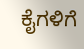ಕೈಗಳಿಗೆ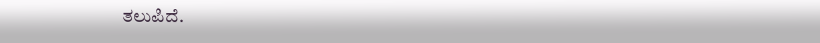ತಲುಪಿದೆ.